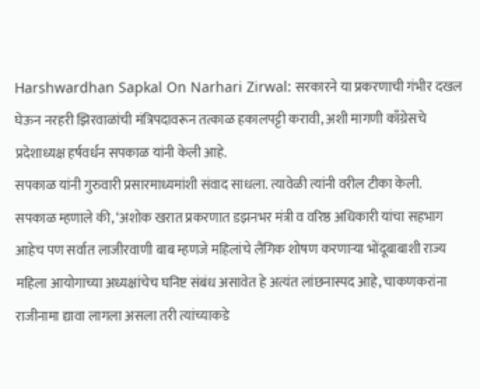Harshwardhan Sapkal On Narhari Zirwal: सरकारने या प्रकरणाची गंभीर दखल घेऊन नरहरी झिरवाळांची मंत्रिपदावरून तत्काळ हकालपट्टी करावी, अशी मागणी काँग्रेसचे प्रदेशाध्यक्ष हर्षवर्धन सपकाळ यांनी केली आहे.
सपकाळ यांनी गुरुवारी प्रसारमाध्यमांशी संवाद साधला. त्यावेळी त्यांनी वरील टीका केली. सपकाळ म्हणाले की, ‘अशोक खरात प्रकरणात डझनभर मंत्री व वरिष्ठ अधिकारी यांचा सहभाग आहेच पण सर्वात लाजीरवाणी बाब म्हणजे महिलांचे लैंगिक शोषण करणाऱ्या भोंदूबाबाशी राज्य महिला आयोगाच्या अध्यक्षांचेच घनिष्ट संबंध असावेत हे अत्यंत लांछनास्पद आहे, चाकणकरांना राजीनामा द्यावा लागला असला तरी त्यांच्याकडे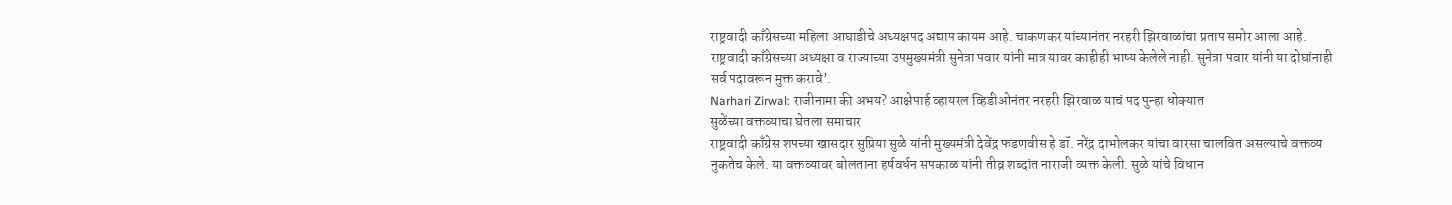राष्ट्रवादी काँग्रेसच्या महिला आघाडीचे अध्यक्षपद अद्याप कायम आहे. चाकणकर यांच्यानंतर नरहरी झिरवाळांचा प्रताप समोर आला आहे. राष्ट्रवादी काँग्रेसच्या अध्यक्षा व राज्याच्या उपमुख्यमंत्री सुनेत्रा पवार यांनी मात्र यावर काहीही भाष्य केलेले नाही. सुनेत्रा पवार यांनी या दोघांनाही सर्व पदावरून मुक्त करावे’.
Narhari Zirwal: राजीनामा की अभय? आक्षेपार्ह व्हायरल व्हिडीओनंतर नरहरी झिरवाळ याचं पद पुन्हा धोक्यात
सुळेंच्या वक्तव्याचा घेतला समाचार
राष्ट्रवादी काँग्रेस शपच्या खासदार सुप्रिया सुळे यांनी मुख्यमंत्री देवेंद्र फडणवीस हे डॉ. नरेंद्र दाभोलकर यांचा वारसा चालवित असल्याचे वक्तव्य नुकतेच केले. या वक्तव्यावर बोलताना हर्षवर्धन सपकाळ यांनी तीव्र शब्दांत नाराजी व्यक्त केली. सुळे यांचे विधान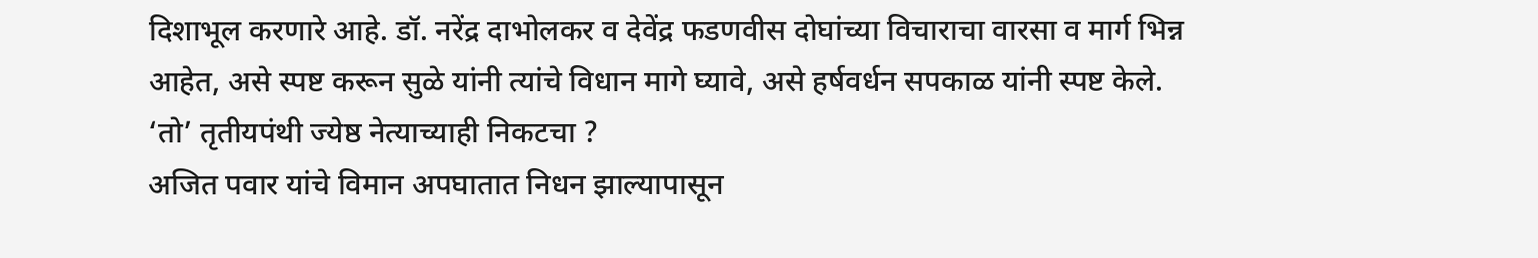दिशाभूल करणारे आहे. डॉ. नरेंद्र दाभोलकर व देवेंद्र फडणवीस दोघांच्या विचाराचा वारसा व मार्ग भिन्न आहेत, असे स्पष्ट करून सुळे यांनी त्यांचे विधान मागे घ्यावे, असे हर्षवर्धन सपकाळ यांनी स्पष्ट केले.
‘तो’ तृतीयपंथी ज्येष्ठ नेत्याच्याही निकटचा ?
अजित पवार यांचे विमान अपघातात निधन झाल्यापासून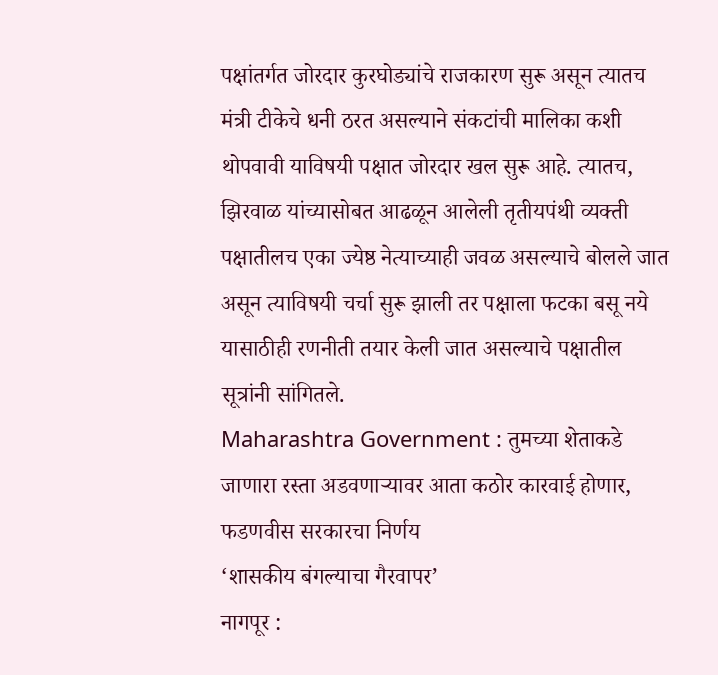पक्षांतर्गत जोरदार कुरघोड्यांचे राजकारण सुरू असून त्यातच मंत्री टीकेचे धनी ठरत असल्याने संकटांची मालिका कशी थोपवावी याविषयी पक्षात जोरदार खल सुरू आहे. त्यातच, झिरवाळ यांच्यासोबत आढळून आलेली तृतीयपंथी व्यक्ती पक्षातीलच एका ज्येष्ठ नेत्याच्याही जवळ असल्याचे बोलले जात असून त्याविषयी चर्चा सुरू झाली तर पक्षाला फटका बसू नये यासाठीही रणनीती तयार केली जात असल्याचे पक्षातील सूत्रांनी सांगितले.
Maharashtra Government : तुमच्या शेताकडे जाणारा रस्ता अडवणाऱ्यावर आता कठोर कारवाई होणार, फडणवीस सरकारचा निर्णय
‘शासकीय बंगल्याचा गैरवापर’
नागपूर :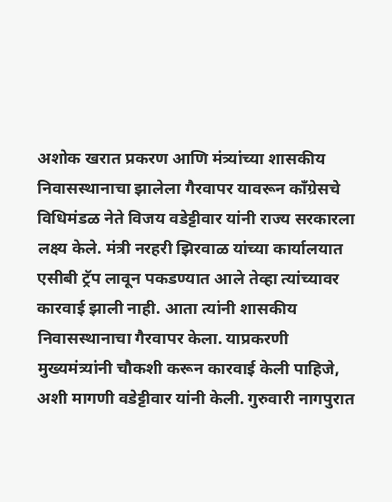अशोक खरात प्रकरण आणि मंत्र्यांच्या शासकीय निवासस्थानाचा झालेला गैरवापर यावरून काँग्रेसचे विधिमंडळ नेते विजय वडेट्टीवार यांनी राज्य सरकारला लक्ष्य केले. मंत्री नरहरी झिरवाळ यांच्या कार्यालयात एसीबी ट्रॅप लावून पकडण्यात आले तेव्हा त्यांच्यावर कारवाई झाली नाही. आता त्यांनी शासकीय निवासस्थानाचा गैरवापर केला. याप्रकरणी मुख्यमंत्र्यांनी चौकशी करून कारवाई केली पाहिजे, अशी मागणी वडेट्टीवार यांनी केली. गुरुवारी नागपुरात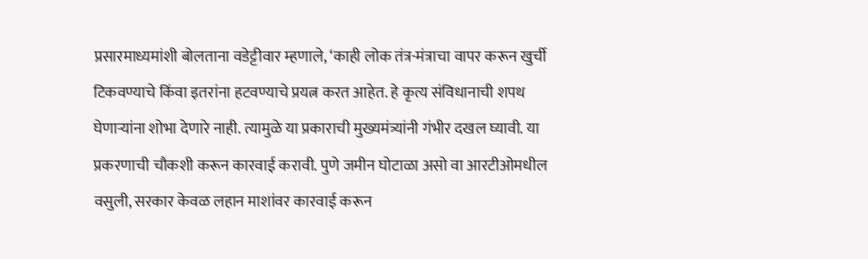प्रसारमाध्यमांशी बोलताना वडेट्टीवार म्हणाले, ‘काही लोक तंत्र-मंत्राचा वापर करून खुर्ची टिकवण्याचे किंवा इतरांना हटवण्याचे प्रयत्न करत आहेत. हे कृत्य संविधानाची शपथ घेणाऱ्यांना शोभा देणारे नाही. त्यामुळे या प्रकाराची मुख्यमंत्र्यांनी गंभीर दखल घ्यावी. या प्रकरणाची चौकशी करून कारवाई करावी. पुणे जमीन घोटाळा असो वा आरटीओमधील वसुली, सरकार केवळ लहान माशांवर कारवाई करून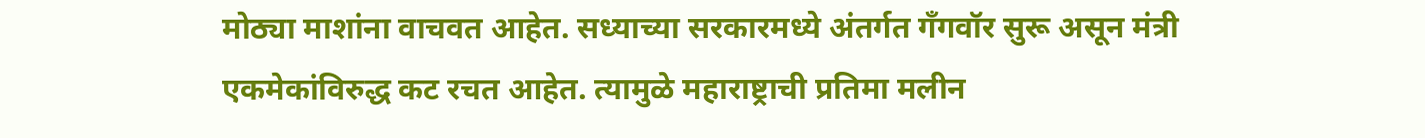मोठ्या माशांना वाचवत आहेत. सध्याच्या सरकारमध्ये अंतर्गत गँगवॉर सुरू असून मंत्री एकमेकांविरुद्ध कट रचत आहेत. त्यामुळे महाराष्ट्राची प्रतिमा मलीन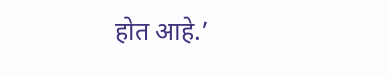होत आहे.’